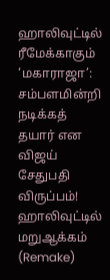ஹாலிவுட்டில் ரீமேக்காகும் ‘மகாராஜா’: சம்பளமின்றி நடிக்கத் தயார் என விஜய் சேதுபதி விருப்பம்!
ஹாலிவுட்டில் மறுஆக்கம் (Remake)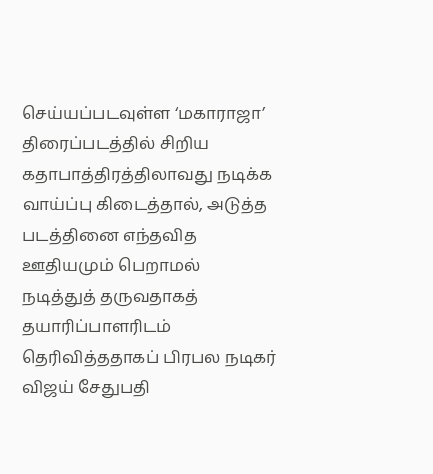செய்யப்படவுள்ள ‘மகாராஜா’ திரைப்படத்தில் சிறிய கதாபாத்திரத்திலாவது நடிக்க வாய்ப்பு கிடைத்தால், அடுத்த படத்தினை எந்தவித ஊதியமும் பெறாமல் நடித்துத் தருவதாகத் தயாரிப்பாளரிடம் தெரிவித்ததாகப் பிரபல நடிகர் விஜய் சேதுபதி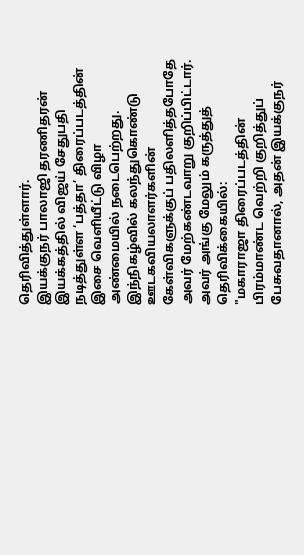தெரிவித்துள்ளார்.
இயக்குநர் பாலாஜி தரணிதரன் இயக்கத்தில் விஜய் சேதுபதி நடித்துள்ள ‘பத்தா’ திரைப்படத்தின் இசை வெளியீட்டு விழா அண்மையில் நடைபெற்றது. இந்நிகழ்வில் கலந்துகொண்டு ஊடகவியலாளர்களின் கேள்விகளுக்குப் பதிலளித்தபோதே அவர் மேற்கண்டவாறு குறிப்பிட்டார்.
அவர் அங்கு மேலும் கருத்துத் தெரிவிக்கையில்:
"மகாராஜா திரைப்படத்தின் பிரம்மாண்ட வெற்றி குறித்துப் பேசுவதானால், அதன் இயக்குநர்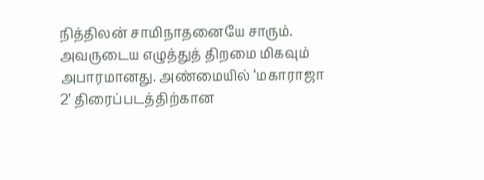நித்திலன் சாமிநாதனையே சாரும். அவருடைய எழுத்துத் திறமை மிகவும் அபாரமானது. அண்மையில் ‘மகாராஜா 2’ திரைப்படத்திற்கான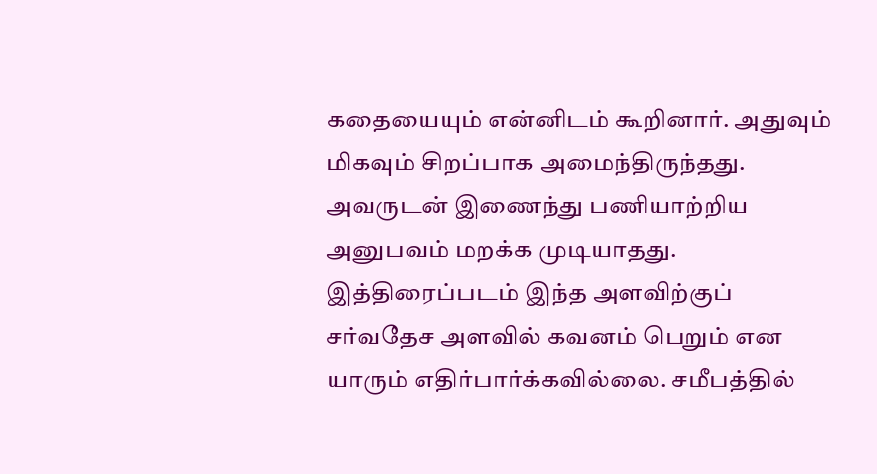கதையையும் என்னிடம் கூறினார். அதுவும் மிகவும் சிறப்பாக அமைந்திருந்தது. அவருடன் இணைந்து பணியாற்றிய அனுபவம் மறக்க முடியாதது.
இத்திரைப்படம் இந்த அளவிற்குப் சர்வதேச அளவில் கவனம் பெறும் என யாரும் எதிர்பார்க்கவில்லை. சமீபத்தில்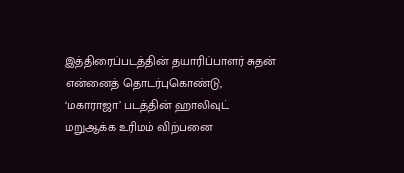இத்திரைப்படத்தின் தயாரிப்பாளர் சுதன் என்னைத் தொடர்புகொண்டு, ‘மகாராஜா’ படத்தின் ஹாலிவுட் மறுஆக்க உரிமம் விற்பனை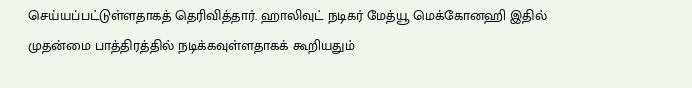செய்யப்பட்டுள்ளதாகத் தெரிவித்தார். ஹாலிவுட் நடிகர் மேத்யூ மெக்கோனஹி இதில் முதன்மை பாத்திரத்தில் நடிக்கவுள்ளதாகக் கூறியதும்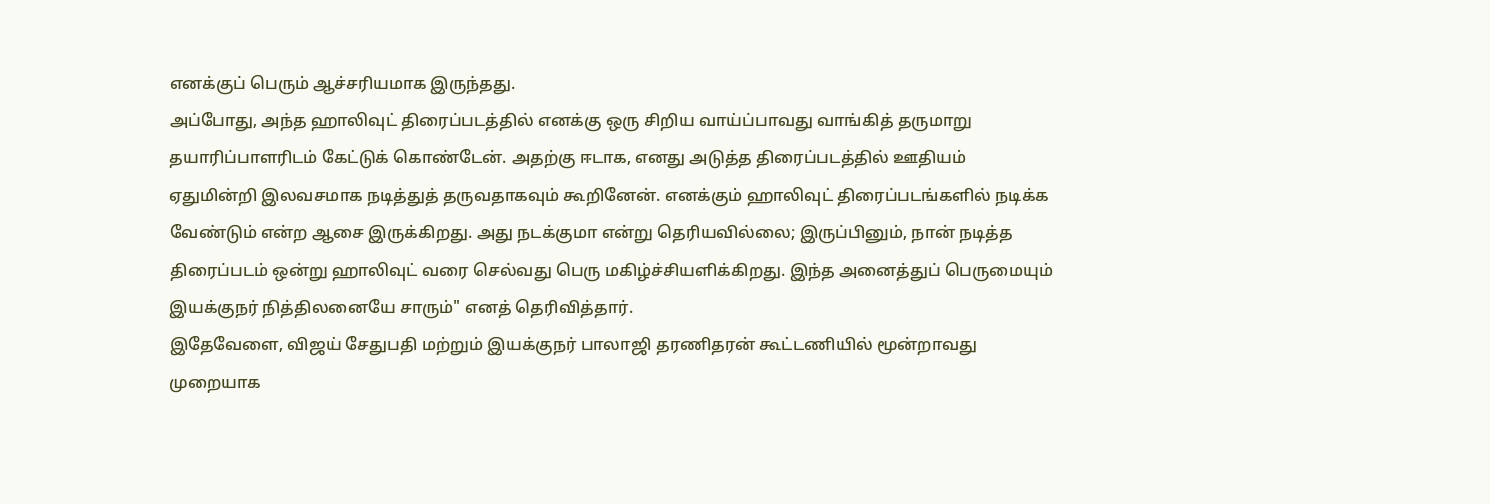எனக்குப் பெரும் ஆச்சரியமாக இருந்தது.
அப்போது, அந்த ஹாலிவுட் திரைப்படத்தில் எனக்கு ஒரு சிறிய வாய்ப்பாவது வாங்கித் தருமாறு தயாரிப்பாளரிடம் கேட்டுக் கொண்டேன். அதற்கு ஈடாக, எனது அடுத்த திரைப்படத்தில் ஊதியம் ஏதுமின்றி இலவசமாக நடித்துத் தருவதாகவும் கூறினேன். எனக்கும் ஹாலிவுட் திரைப்படங்களில் நடிக்க வேண்டும் என்ற ஆசை இருக்கிறது. அது நடக்குமா என்று தெரியவில்லை; இருப்பினும், நான் நடித்த திரைப்படம் ஒன்று ஹாலிவுட் வரை செல்வது பெரு மகிழ்ச்சியளிக்கிறது. இந்த அனைத்துப் பெருமையும் இயக்குநர் நித்திலனையே சாரும்" எனத் தெரிவித்தார்.
இதேவேளை, விஜய் சேதுபதி மற்றும் இயக்குநர் பாலாஜி தரணிதரன் கூட்டணியில் மூன்றாவது முறையாக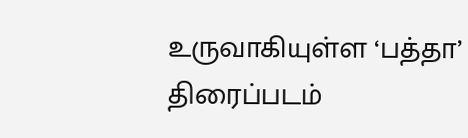உருவாகியுள்ள ‘பத்தா’ திரைப்படம்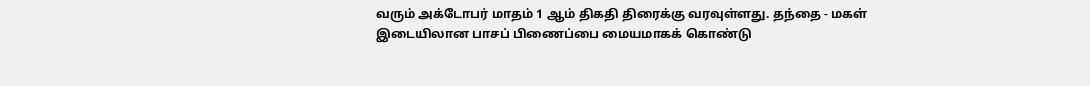வரும் அக்டோபர் மாதம் 1 ஆம் திகதி திரைக்கு வரவுள்ளது. தந்தை - மகள் இடையிலான பாசப் பிணைப்பை மையமாகக் கொண்டு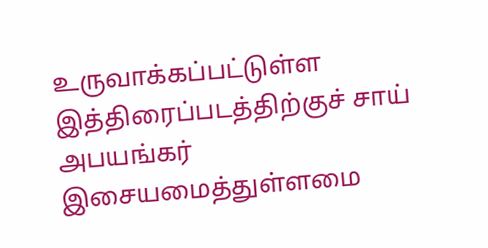உருவாக்கப்பட்டுள்ள இத்திரைப்படத்திற்குச் சாய் அபயங்கர் இசையமைத்துள்ளமை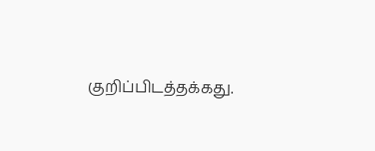குறிப்பிடத்தக்கது.